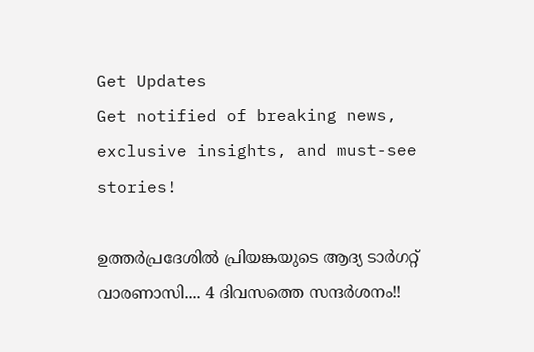Get Updates
Get notified of breaking news, exclusive insights, and must-see stories!

ഉത്തര്‍പ്രദേശില്‍ പ്രിയങ്കയുടെ ആദ്യ ടാര്‍ഗറ്റ് വാരണാസി.... 4 ദിവസത്തെ സന്ദര്‍ശനം!!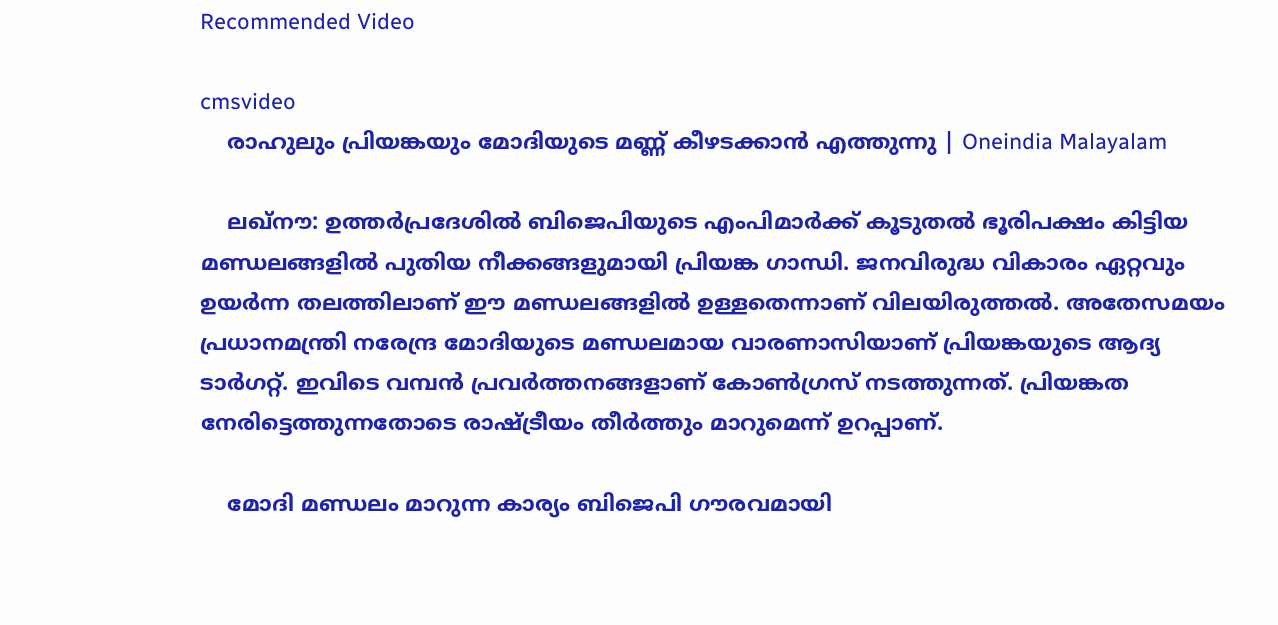Recommended Video

cmsvideo
    രാഹുലും പ്രിയങ്കയും മോദിയുടെ മണ്ണ് കീഴടക്കാൻ എത്തുന്നു | Oneindia Malayalam

    ലഖ്‌നൗ: ഉത്തര്‍പ്രദേശില്‍ ബിജെപിയുടെ എംപിമാര്‍ക്ക് കൂടുതല്‍ ഭൂരിപക്ഷം കിട്ടിയ മണ്ഡലങ്ങളില്‍ പുതിയ നീക്കങ്ങളുമായി പ്രിയങ്ക ഗാന്ധി. ജനവിരുദ്ധ വികാരം ഏറ്റവും ഉയര്‍ന്ന തലത്തിലാണ് ഈ മണ്ഡലങ്ങളില്‍ ഉള്ളതെന്നാണ് വിലയിരുത്തല്‍. അതേസമയം പ്രധാനമന്ത്രി നരേന്ദ്ര മോദിയുടെ മണ്ഡലമായ വാരണാസിയാണ് പ്രിയങ്കയുടെ ആദ്യ ടാര്‍ഗറ്റ്. ഇവിടെ വമ്പന്‍ പ്രവര്‍ത്തനങ്ങളാണ് കോണ്‍ഗ്രസ് നടത്തുന്നത്. പ്രിയങ്കത നേരിട്ടെത്തുന്നതോടെ രാഷ്ട്രീയം തീര്‍ത്തും മാറുമെന്ന് ഉറപ്പാണ്.

    മോദി മണ്ഡലം മാറുന്ന കാര്യം ബിജെപി ഗൗരവമായി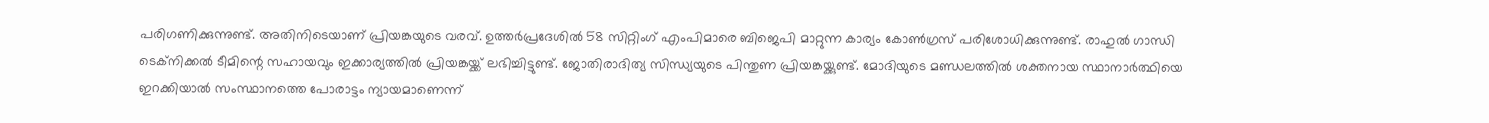പരിഗണിക്കുന്നുണ്ട്. അതിനിടെയാണ് പ്രിയങ്കയുടെ വരവ്. ഉത്തര്‍പ്രദേശില്‍ 58 സിറ്റിംഗ് എംപിമാരെ ബിജെപി മാറ്റുന്ന കാര്യം കോണ്‍ഗ്രസ് പരിശോധിക്കുന്നുണ്ട്. രാഹുല്‍ ഗാന്ധി ടെക്‌നിക്കല്‍ ടീമിന്റെ സഹായവും ഇക്കാര്യത്തില്‍ പ്രിയങ്കയ്ക്ക് ലഭിച്ചിട്ടുണ്ട്. ജോതിരാദിത്യ സിന്ധ്യയുടെ പിന്തുണ പ്രിയങ്കയ്ക്കുണ്ട്. മോദിയുടെ മണ്ഡലത്തില്‍ ശക്തനായ സ്ഥാനാര്‍ത്ഥിയെ ഇറക്കിയാല്‍ സംസ്ഥാനത്തെ പോരാട്ടം ന്യായമാണെന്ന്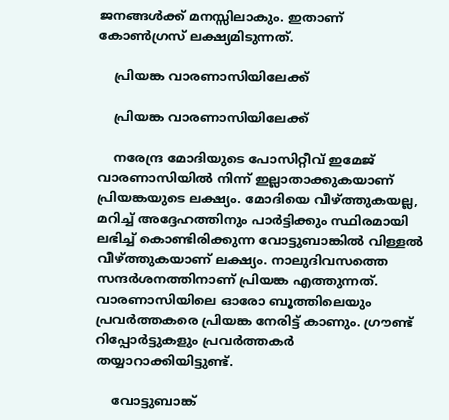ജനങ്ങള്‍ക്ക് മനസ്സിലാകും. ഇതാണ് കോണ്‍ഗ്രസ് ലക്ഷ്യമിടുന്നത്.

    പ്രിയങ്ക വാരണാസിയിലേക്ക്

    പ്രിയങ്ക വാരണാസിയിലേക്ക്

    നരേന്ദ്ര മോദിയുടെ പോസിറ്റീവ് ഇമേജ് വാരണാസിയില്‍ നിന്ന് ഇല്ലാതാക്കുകയാണ് പ്രിയങ്കയുടെ ലക്ഷ്യം. മോദിയെ വീഴ്ത്തുകയല്ല, മറിച്ച് അദ്ദേഹത്തിനും പാര്‍ട്ടിക്കും സ്ഥിരമായി ലഭിച്ച് കൊണ്ടിരിക്കുന്ന വോട്ടുബാങ്കില്‍ വിള്ളല്‍ വീഴ്ത്തുകയാണ് ലക്ഷ്യം. നാലുദിവസത്തെ സന്ദര്‍ശനത്തിനാണ് പ്രിയങ്ക എത്തുന്നത്. വാരണാസിയിലെ ഓരോ ബൂത്തിലെയും പ്രവര്‍ത്തകരെ പ്രിയങ്ക നേരിട്ട് കാണും. ഗ്രൗണ്ട് റിപ്പോര്‍ട്ടുകളും പ്രവര്‍ത്തകര്‍ തയ്യാറാക്കിയിട്ടുണ്ട്.

    വോട്ടുബാങ്ക്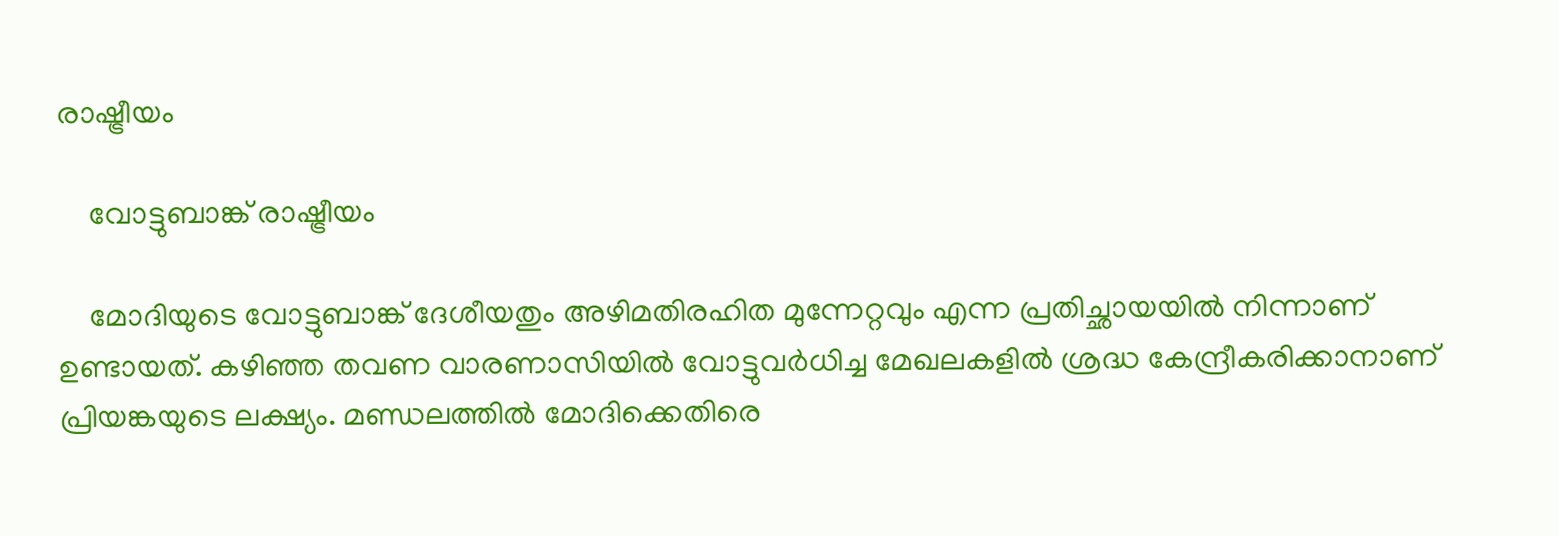രാഷ്ട്രീയം

    വോട്ടുബാങ്ക് രാഷ്ട്രീയം

    മോദിയുടെ വോട്ടുബാങ്ക് ദേശീയതും അഴിമതിരഹിത മുന്നേറ്റവും എന്ന പ്രതിച്ഛായയില്‍ നിന്നാണ് ഉണ്ടായത്. കഴിഞ്ഞ തവണ വാരണാസിയില്‍ വോട്ടുവര്‍ധിച്ച മേഖലകളില്‍ ശ്രദ്ധ കേന്ദ്രീകരിക്കാനാണ് പ്രിയങ്കയുടെ ലക്ഷ്യം. മണ്ഡലത്തില്‍ മോദിക്കെതിരെ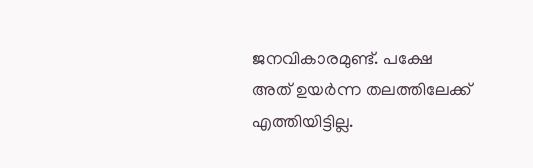ജനവികാരമുണ്ട്. പക്ഷേ അത് ഉയര്‍ന്ന തലത്തിലേക്ക് എത്തിയിട്ടില്ല.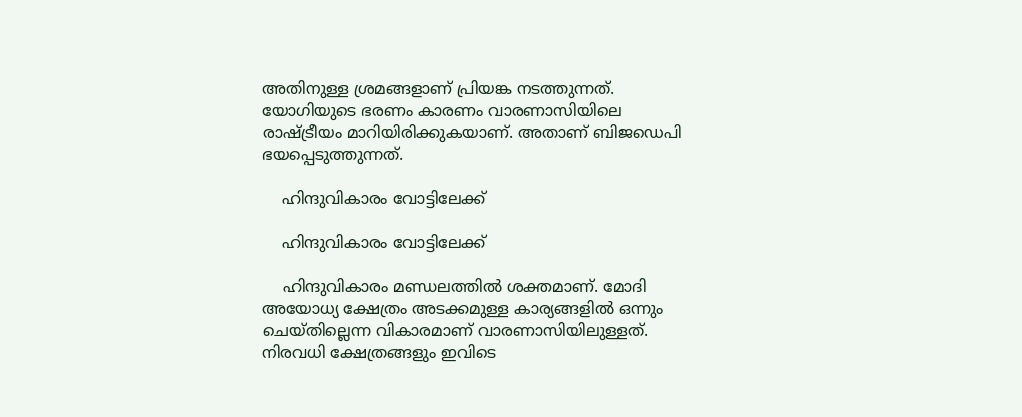അതിനുള്ള ശ്രമങ്ങളാണ് പ്രിയങ്ക നടത്തുന്നത്. യോഗിയുടെ ഭരണം കാരണം വാരണാസിയിലെ രാഷ്ട്രീയം മാറിയിരിക്കുകയാണ്. അതാണ് ബിജഡെപി ഭയപ്പെടുത്തുന്നത്.

    ഹിന്ദുവികാരം വോട്ടിലേക്ക്

    ഹിന്ദുവികാരം വോട്ടിലേക്ക്

    ഹിന്ദുവികാരം മണ്ഡലത്തില്‍ ശക്തമാണ്. മോദി അയോധ്യ ക്ഷേത്രം അടക്കമുള്ള കാര്യങ്ങളില്‍ ഒന്നും ചെയ്തില്ലെന്ന വികാരമാണ് വാരണാസിയിലുള്ളത്. നിരവധി ക്ഷേത്രങ്ങളും ഇവിടെ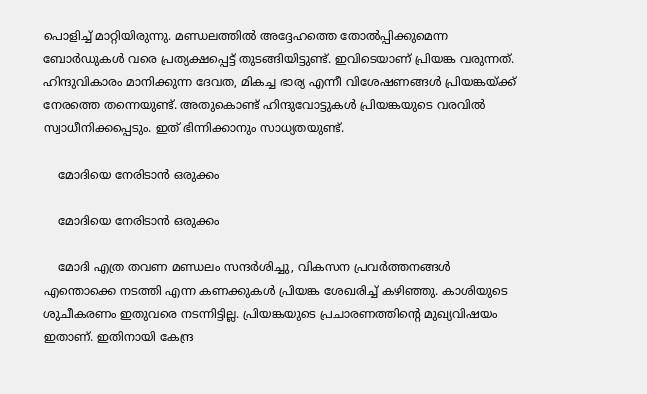പൊളിച്ച് മാറ്റിയിരുന്നു. മണ്ഡലത്തില്‍ അദ്ദേഹത്തെ തോല്‍പ്പിക്കുമെന്ന ബോര്‍ഡുകള്‍ വരെ പ്രത്യക്ഷപ്പെട്ട് തുടങ്ങിയിട്ടുണ്ട്. ഇവിടെയാണ് പ്രിയങ്ക വരുന്നത്. ഹിന്ദുവികാരം മാനിക്കുന്ന ദേവത, മികച്ച ഭാര്യ എന്നീ വിശേഷണങ്ങള്‍ പ്രിയങ്കയ്ക്ക് നേരത്തെ തന്നെയുണ്ട്. അതുകൊണ്ട് ഹിന്ദുവോട്ടുകള്‍ പ്രിയങ്കയുടെ വരവില്‍ സ്വാധീനിക്കപ്പെടും. ഇത് ഭിന്നിക്കാനും സാധ്യതയുണ്ട്.

    മോദിയെ നേരിടാന്‍ ഒരുക്കം

    മോദിയെ നേരിടാന്‍ ഒരുക്കം

    മോദി എത്ര തവണ മണ്ഡലം സന്ദര്‍ശിച്ചു, വികസന പ്രവര്‍ത്തനങ്ങള്‍ എന്തൊക്കെ നടത്തി എന്ന കണക്കുകള്‍ പ്രിയങ്ക ശേഖരിച്ച് കഴിഞ്ഞു. കാശിയുടെ ശുചീകരണം ഇതുവരെ നടന്നിട്ടില്ല. പ്രിയങ്കയുടെ പ്രചാരണത്തിന്റെ മുഖ്യവിഷയം ഇതാണ്. ഇതിനായി കേന്ദ്ര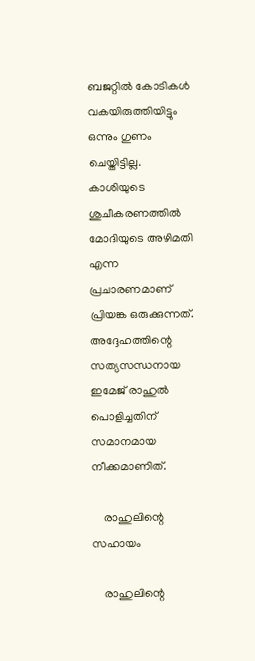ബജറ്റില്‍ കോടികള്‍ വകയിരുത്തിയിട്ടും ഒന്നും ഗുണം ചെയ്തിട്ടില്ല. കാശിയുടെ ശുചീകരണത്തില്‍ മോദിയുടെ അഴിമതി എന്ന പ്രചാരണമാണ് പ്രിയങ്ക ഒരുക്കുന്നത്. അദ്ദേഹത്തിന്റെ സത്യസന്ധനായ ഇമേജ് രാഹുല്‍ പൊളിച്ചതിന് സമാനമായ നീക്കമാണിത്.

    രാഹുലിന്റെ സഹായം

    രാഹുലിന്റെ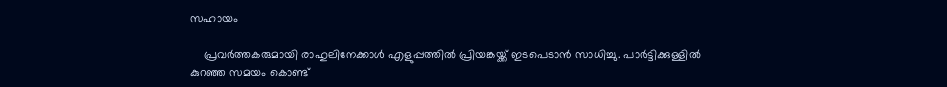സഹായം

    പ്രവര്‍ത്തകരുമായി രാഹുലിനേക്കാള്‍ എളുപ്പത്തില്‍ പ്രിയങ്കയ്ക്ക് ഇടപെടാന്‍ സാധിച്ചു. പാര്‍ട്ടിക്കുള്ളില്‍ കുറഞ്ഞ സമയം കൊണ്ട്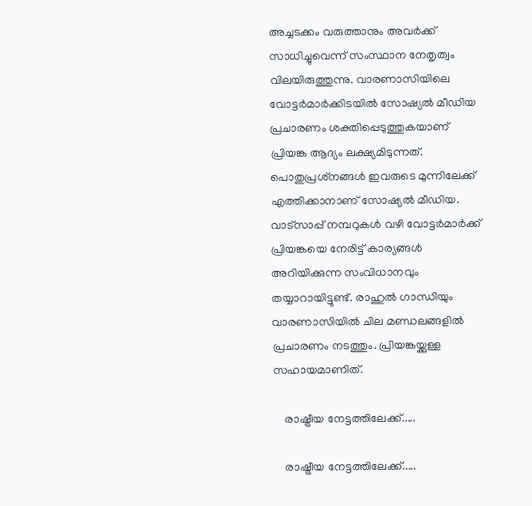അച്ചടക്കം വരുത്താനും അവര്‍ക്ക് സാധിച്ചുവെന്ന് സംസ്ഥാന നേതൃത്വം വിലയിരുത്തുന്നു. വാരണാസിയിലെ വോട്ടര്‍മാര്‍ക്കിടയില്‍ സോഷ്യല്‍ മീഡിയ പ്രചാരണം ശക്തിപ്പെടുത്തുകയാണ് പ്രിയങ്ക ആദ്യം ലക്ഷ്യമിടുന്നത്. പൊതുപ്രശ്‌നങ്ങള്‍ ഇവരുടെ മുന്നിലേക്ക് എത്തിക്കാനാണ് സോഷ്യല്‍ മീഡിയ. വാട്‌സാപ്പ് നമ്പറുകള്‍ വഴി വോട്ടര്‍മാര്‍ക്ക് പ്രിയങ്കയെ നേരിട്ട് കാര്യങ്ങള്‍ അറിയിക്കുന്ന സംവിധാനവും തയ്യാറായിട്ടുണ്ട്. രാഹുല്‍ ഗാന്ധിയും വാരണാസിയില്‍ ചില മണ്ഡലങ്ങളില്‍ പ്രചാരണം നടത്തും. പ്രിയങ്കയ്ക്കുള്ള സഹായമാണിത്.

    രാഷ്ട്രീയ നേട്ടത്തിലേക്ക്.....

    രാഷ്ട്രീയ നേട്ടത്തിലേക്ക്.....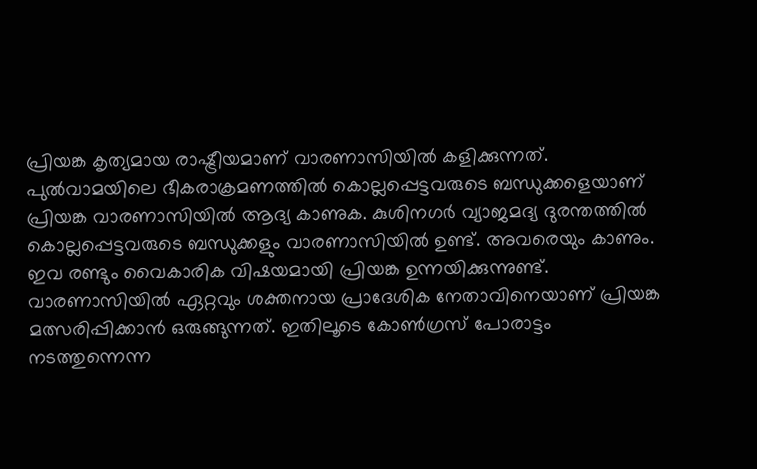പ്രിയങ്ക കൃത്യമായ രാഷ്ട്രീയമാണ് വാരണാസിയില്‍ കളിക്കുന്നത്. പുല്‍വാമയിലെ ഭീകരാക്രമണത്തില്‍ കൊല്ലപ്പെട്ടവരുടെ ബന്ധുക്കളെയാണ് പ്രിയങ്ക വാരണാസിയില്‍ ആദ്യ കാണുക. കുശിനഗര്‍ വ്യാജമദ്യ ദുരന്തത്തില്‍ കൊല്ലപ്പെട്ടവരുടെ ബന്ധുക്കളും വാരണാസിയില്‍ ഉണ്ട്. അവരെയും കാണും. ഇവ രണ്ടും വൈകാരിക വിഷയമായി പ്രിയങ്ക ഉന്നയിക്കുന്നുണ്ട്. വാരണാസിയില്‍ ഏറ്റവും ശക്തനായ പ്രാദേശിക നേതാവിനെയാണ് പ്രിയങ്ക മത്സരിപ്പിക്കാന്‍ ഒരുങ്ങുന്നത്. ഇതിലൂടെ കോണ്‍ഗ്രസ് പോരാട്ടം നടത്തുന്നെന്ന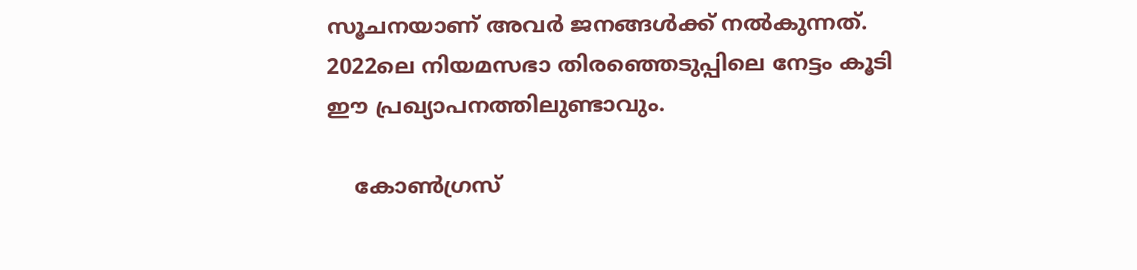സൂചനയാണ് അവര്‍ ജനങ്ങള്‍ക്ക് നല്‍കുന്നത്. 2022ലെ നിയമസഭാ തിരഞ്ഞെടുപ്പിലെ നേട്ടം കൂടി ഈ പ്രഖ്യാപനത്തിലുണ്ടാവും.

    കോണ്‍ഗ്രസ്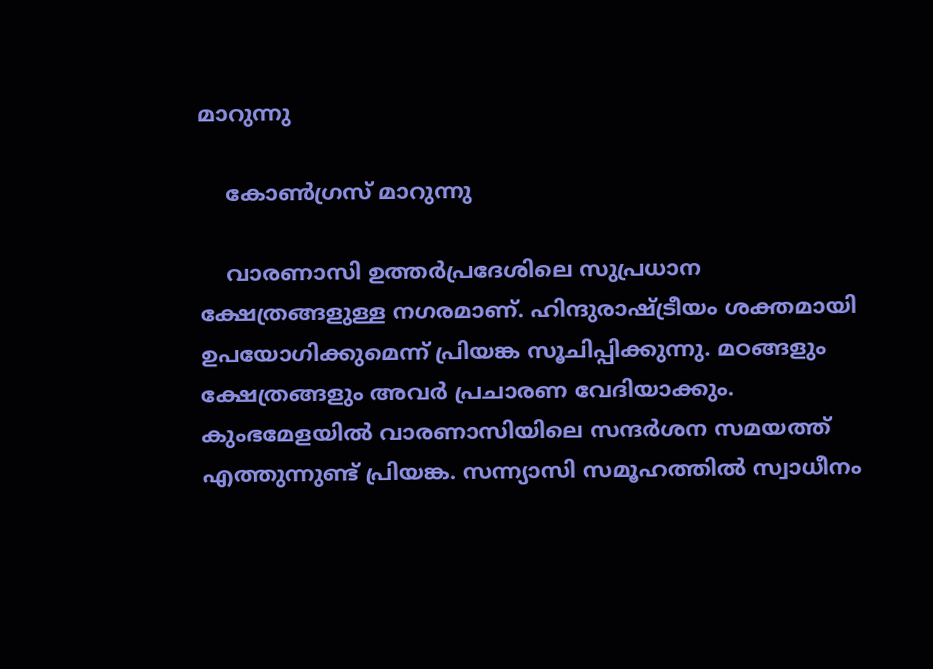മാറുന്നു

    കോണ്‍ഗ്രസ് മാറുന്നു

    വാരണാസി ഉത്തര്‍പ്രദേശിലെ സുപ്രധാന ക്ഷേത്രങ്ങളുള്ള നഗരമാണ്. ഹിന്ദുരാഷ്ട്രീയം ശക്തമായി ഉപയോഗിക്കുമെന്ന് പ്രിയങ്ക സൂചിപ്പിക്കുന്നു. മഠങ്ങളും ക്ഷേത്രങ്ങളും അവര്‍ പ്രചാരണ വേദിയാക്കും. കുംഭമേളയില്‍ വാരണാസിയിലെ സന്ദര്‍ശന സമയത്ത് എത്തുന്നുണ്ട് പ്രിയങ്ക. സന്ന്യാസി സമൂഹത്തില്‍ സ്വാധീനം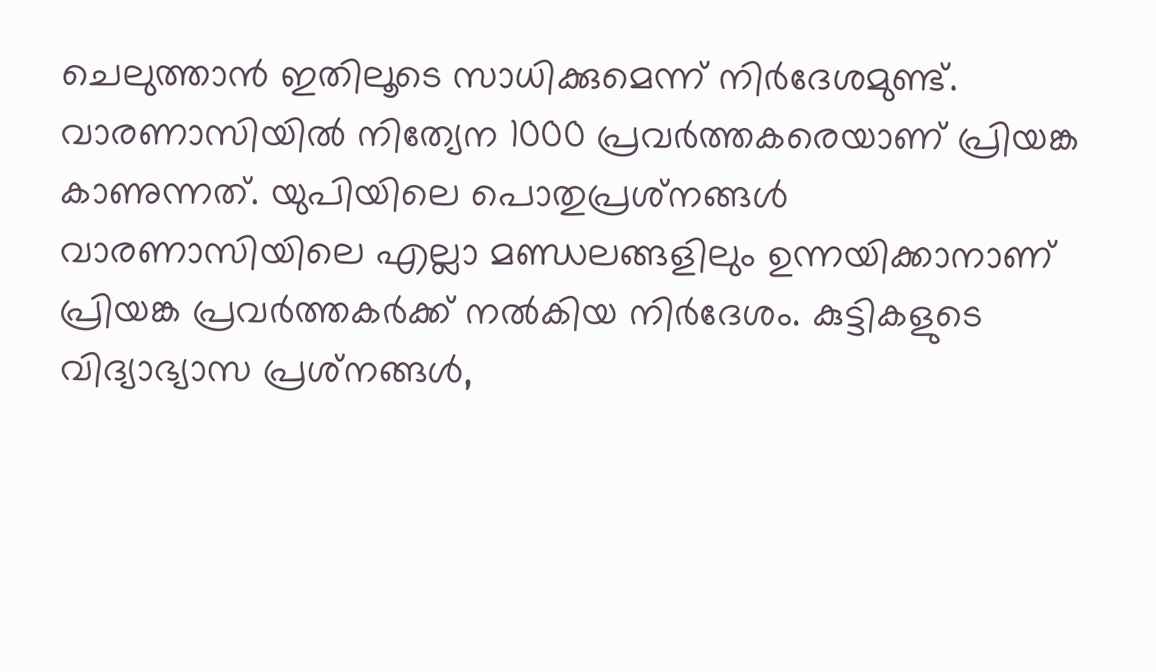ചെലുത്താന്‍ ഇതിലൂടെ സാധിക്കുമെന്ന് നിര്‍ദേശമുണ്ട്. വാരണാസിയില്‍ നിത്യേന 1000 പ്രവര്‍ത്തകരെയാണ് പ്രിയങ്ക കാണുന്നത്. യുപിയിലെ പൊതുപ്രശ്‌നങ്ങള്‍ വാരണാസിയിലെ എല്ലാ മണ്ഡലങ്ങളിലും ഉന്നയിക്കാനാണ് പ്രിയങ്ക പ്രവര്‍ത്തകര്‍ക്ക് നല്‍കിയ നിര്‍ദേശം. കുട്ടികളുടെ വിദ്യാഭ്യാസ പ്രശ്‌നങ്ങള്‍,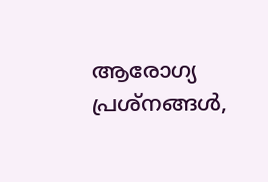ആരോഗ്യ പ്രശ്‌നങ്ങള്‍,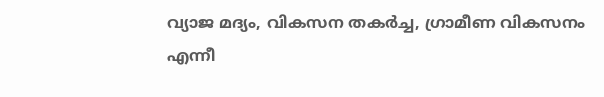വ്യാജ മദ്യം, വികസന തകര്‍ച്ച, ഗ്രാമീണ വികസനം എന്നീ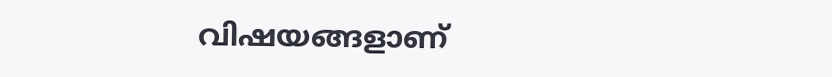വിഷയങ്ങളാണ്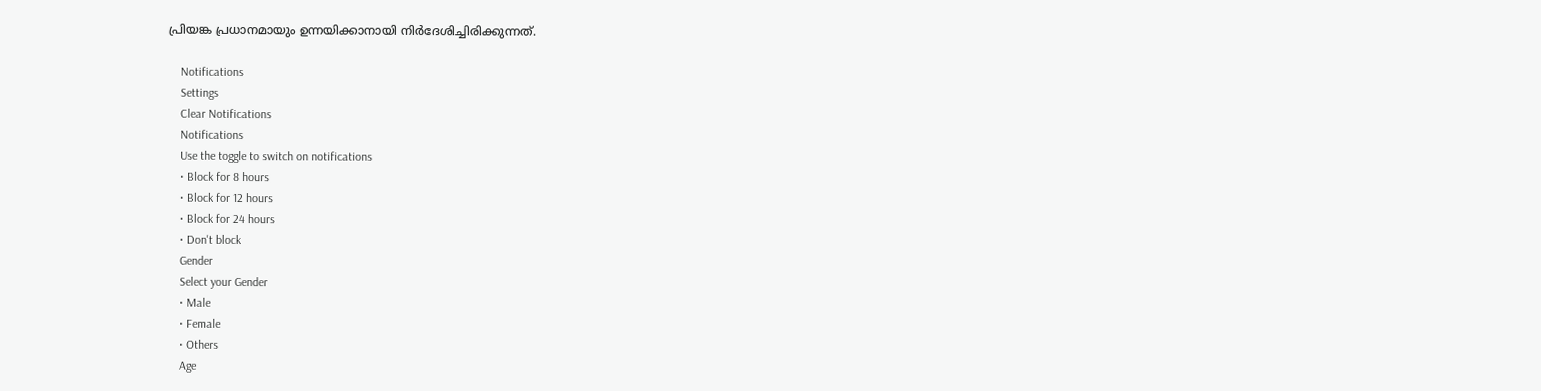പ്രിയങ്ക പ്രധാനമായും ഉന്നയിക്കാനായി നിര്‍ദേശിച്ചിരിക്കുന്നത്.

    Notifications
    Settings
    Clear Notifications
    Notifications
    Use the toggle to switch on notifications
    • Block for 8 hours
    • Block for 12 hours
    • Block for 24 hours
    • Don't block
    Gender
    Select your Gender
    • Male
    • Female
    • Others
    Age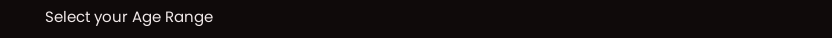Select your Age Range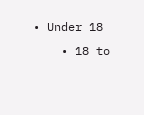• Under 18
    • 18 to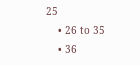25
    • 26 to 35
    • 36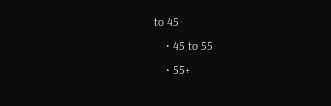to 45
    • 45 to 55
    • 55+